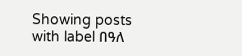Showing posts with label በዓለ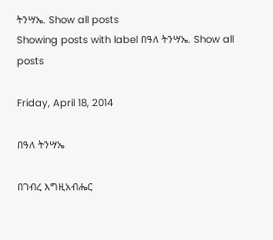ትንሣኤ. Show all posts
Showing posts with label በዓለ ትንሣኤ. Show all posts

Friday, April 18, 2014

በዓለ ትንሣኤ

በገብረ እግዚአብሔር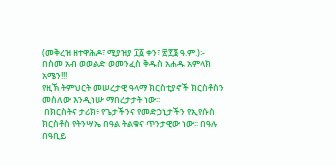(መቅረዝ ዘተዋሕዶ፣ ሚያዝያ ፲፩ ቀን፣ ፳፻፮ ዓ.ም.)፡- በስመ አብ ወወልድ ወመንፈስ ቅዱስ አሐዱ አምላክ አሜን!!!
የዚኽ ትምህርት መሠረታዊ ዓላማ ክርስቲያኖች ክርስቶስን መስለው እንዲነሡ ማበረታታት ነው፡፡
 በክርስትና ታሪክ፥ የጌታችንና የመድኃኒታችን የኢየሱስ ክርስቶስ የትንሣኤ በዓል ትልቁና ጥንታዊው ነው፡፡ በዓሉ በዓቢይ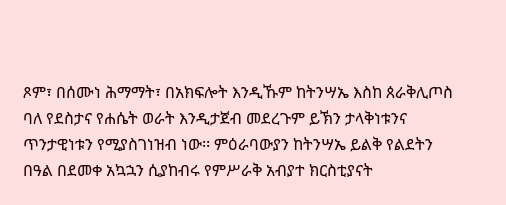ጾም፣ በሰሙነ ሕማማት፣ በአክፍሎት እንዲኹም ከትንሣኤ እስከ ጰራቅሊጦስ ባለ የደስታና የሐሴት ወራት እንዲታጀብ መደረጉም ይኽን ታላቅነቱንና ጥንታዊነቱን የሚያስገነዝብ ነው፡፡ ምዕራባውያን ከትንሣኤ ይልቅ የልደትን በዓል በደመቀ አኳኋን ሲያከብሩ የምሥራቅ አብያተ ክርስቲያናት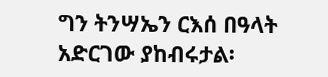ግን ትንሣኤን ርእሰ በዓላት አድርገው ያከብሩታል፡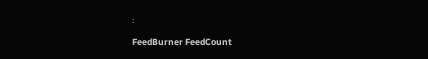፡

FeedBurner FeedCount